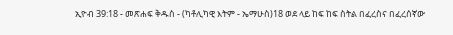ኢዮብ 39:18 - መጽሐፍ ቅዱስ - (ካቶሊካዊ እትም - ኤማሁስ)18 ወደ ላይ ከፍ ከፍ ስትል በፈረስና በፈረሰኛው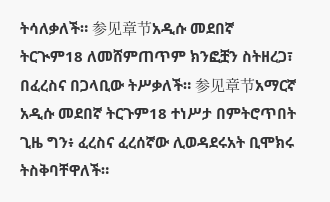ትሳለቃለች። 参见章节አዲሱ መደበኛ ትርጒም18 ለመሸምጠጥም ክንፎቿን ስትዘረጋ፣ በፈረስና በጋላቢው ትሥቃለች። 参见章节አማርኛ አዲሱ መደበኛ ትርጉም18 ተነሥታ በምትሮጥበት ጊዜ ግን፥ ፈረስና ፈረሰኛው ሊወዳደሩአት ቢሞክሩ ትስቅባቸዋለች።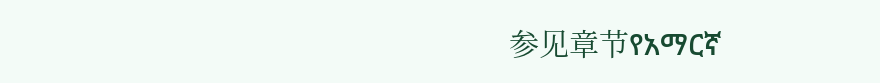参见章节የአማርኛ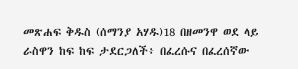መጽሐፍ ቅዱስ (ሰማንያ አሃዱ)18 በዘመንዋ ወደ ላይ ራስዋን ከፍ ከፍ ታደርጋለች፥ በፈረሱና በፈረሰኛው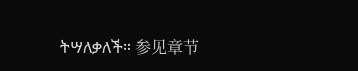ትሣለቃለች። 参见章节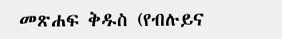መጽሐፍ ቅዱስ (የብሉይና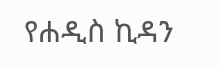የሐዲስ ኪዳን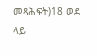መጻሕፍት)18 ወደ ላይ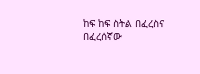ከፍ ከፍ ስትል በፈረስና በፈረሰኛው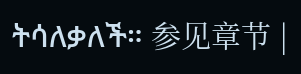ትሳለቃለች። 参见章节 |